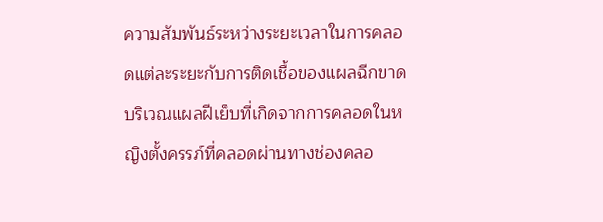ความสัมพันธ์ระหว่างระยะเวลาในการคลอดแต่ละระยะกับการติดเชื้อของแผลฉีกขาด บริเวณแผลฝีเย็บที่เกิดจากการคลอดในหญิงตั้งครรภ์ที่คลอดผ่านทางช่องคลอ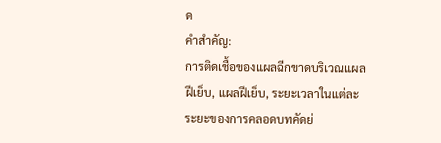ด
คำสำคัญ:
การติดเชื้อของแผลฉีกขาดบริเวณแผลฝีเย็บ, แผลฝีเย็บ, ระยะเวลาในแต่ละ ระยะของการคลอดบทคัดย่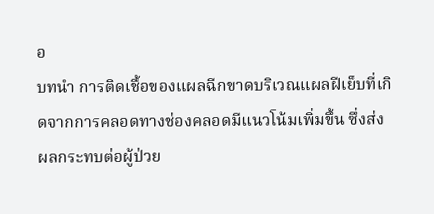อ
บทนํา การติดเชื้อของแผลฉีกขาดบริเวณแผลฝีเย็บที่เกิดจากการคลอดทางช่องคลอดมีแนวโน้มเพิ่มขึ้น ซึ่งส่งผลกระทบต่อผู้ป่วย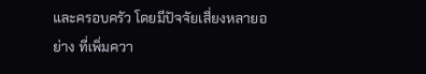และครอบครัว โดยมีปัจจัยเสี่ยงหลายอย่าง ที่เพิ่มควา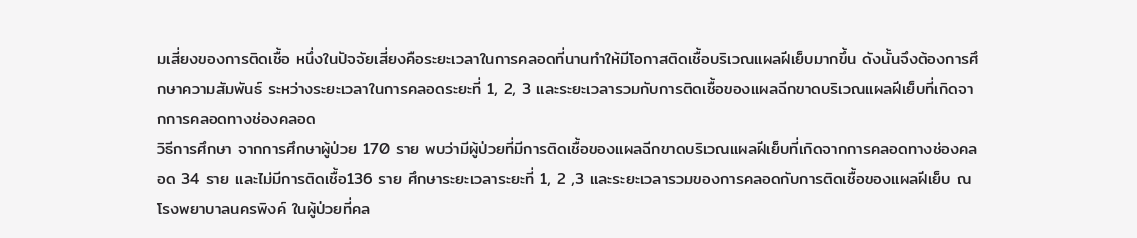มเสี่ยงของการติดเชื้อ หนึ่งในปัจจัยเสี่ยงคือระยะเวลาในการคลอดที่นานทําให้มีโอกาสติดเชื้อบริเวณแผลฝีเย็บมากขึ้น ดังนั้นจึงต้องการศึกษาความสัมพันธ์ ระหว่างระยะเวลาในการคลอดระยะที่ 1, 2, 3 และระยะเวลารวมกับการติดเชื้อของแผลฉีกขาดบริเวณแผลฝีเย็บที่เกิดจากการคลอดทางช่องคลอด
วิธีการศึกษา จากการศึกษาผู้ป่วย 170 ราย พบว่ามีผู้ป่วยที่มีการติดเชื้อของแผลฉีกขาดบริเวณแผลฝีเย็บที่เกิดจากการคลอดทางช่องคลอด 34 ราย และไม่มีการติดเชื้อ136 ราย ศึกษาระยะเวลาระยะที่ 1, 2 ,3 และระยะเวลารวมของการคลอดกับการติดเชื้อของแผลฝีเย็บ ณ โรงพยาบาลนครพิงค์ ในผู้ป่วยที่คล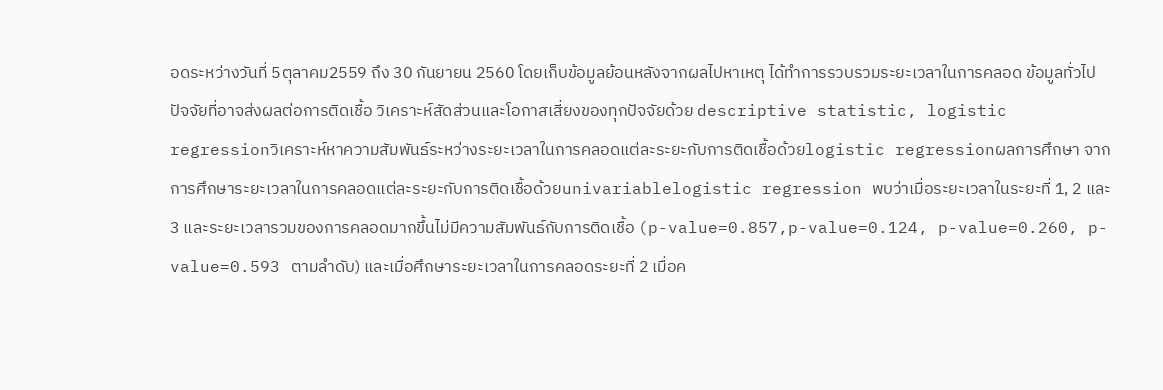อดระหว่างวันที่ 5ตุลาคม2559 ถึง 30 กันยายน 2560 โดยเก็บข้อมูลย้อนหลังจากผลไปหาเหตุ ได้ทําการรวบรวมระยะเวลาในการคลอด ข้อมูลทั่วไป ปัจจัยที่อาจส่งผลต่อการติดเชื้อ วิเคราะห์สัดส่วนและโอกาสเสี่ยงของทุกปัจจัยด้วย descriptive statistic, logistic regressionวิเคราะห์หาความสัมพันธ์ระหว่างระยะเวลาในการคลอดแต่ละระยะกับการติดเชื้อด้วยlogistic regressionผลการศึกษา จากการศึกษาระยะเวลาในการคลอดแต่ละระยะกับการติดเชื้อด้วยunivariablelogistic regression พบว่าเมื่อระยะเวลาในระยะที่ 1, 2 และ 3 และระยะเวลารวมของการคลอดมากขึ้นไม่มีความสัมพันธ์กับการติดเชื้อ (p-value=0.857,p-value=0.124, p-value=0.260, p-value=0.593 ตามลําดับ) และเมื่อศึกษาระยะเวลาในการคลอดระยะที่ 2 เมื่อค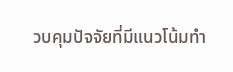วบคุมปัจจัยที่มีแนวโน้มทํา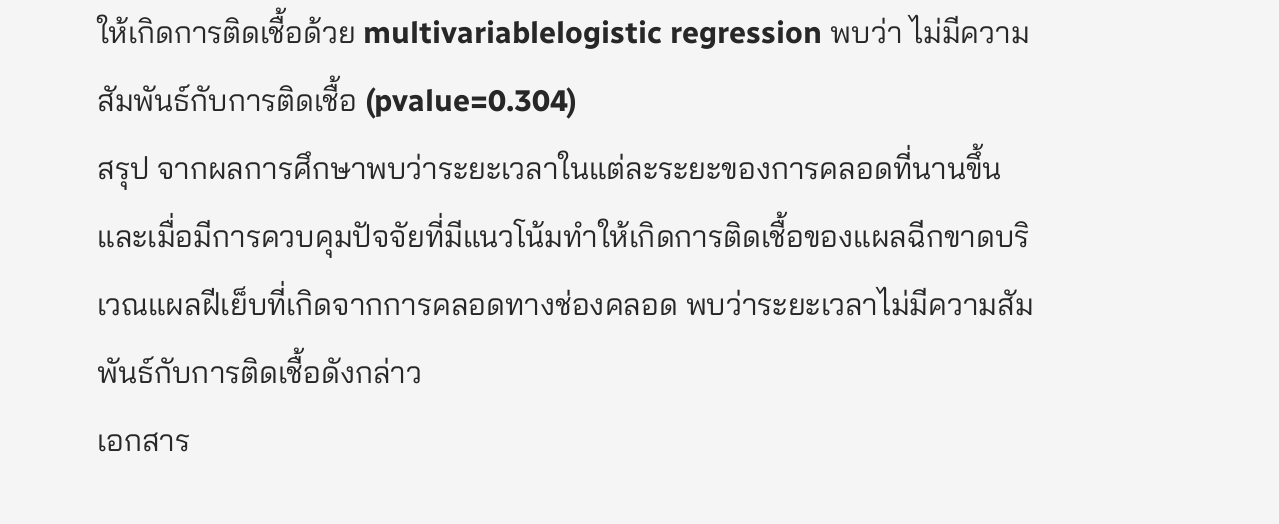ให้เกิดการติดเชื้อด้วย multivariablelogistic regression พบว่า ไม่มีความสัมพันธ์กับการติดเชื้อ (pvalue=0.304)
สรุป จากผลการศึกษาพบว่าระยะเวลาในแต่ละระยะของการคลอดที่นานขึ้นและเมื่อมีการควบคุมปัจจัยที่มีแนวโน้มทําให้เกิดการติดเชื้อของแผลฉีกขาดบริเวณแผลฝีเย็บที่เกิดจากการคลอดทางช่องคลอด พบว่าระยะเวลาไม่มีความสัมพันธ์กับการติดเชื้อดังกล่าว
เอกสาร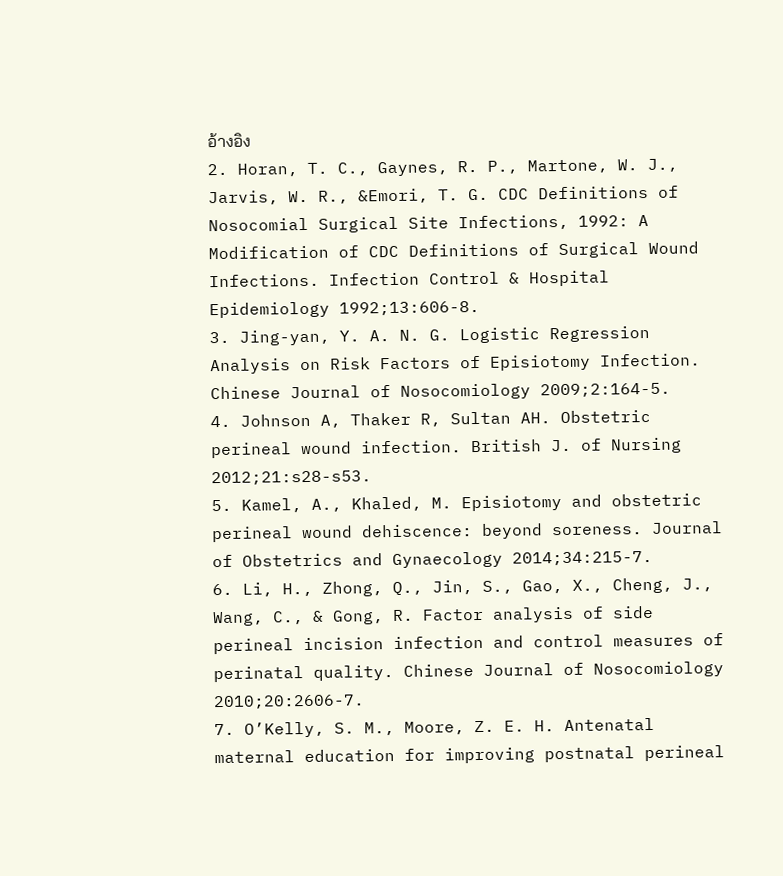อ้างอิง
2. Horan, T. C., Gaynes, R. P., Martone, W. J., Jarvis, W. R., &Emori, T. G. CDC Definitions of Nosocomial Surgical Site Infections, 1992: A Modification of CDC Definitions of Surgical Wound Infections. Infection Control & Hospital
Epidemiology 1992;13:606-8.
3. Jing-yan, Y. A. N. G. Logistic Regression Analysis on Risk Factors of Episiotomy Infection. Chinese Journal of Nosocomiology 2009;2:164-5.
4. Johnson A, Thaker R, Sultan AH. Obstetric perineal wound infection. British J. of Nursing 2012;21:s28-s53.
5. Kamel, A., Khaled, M. Episiotomy and obstetric perineal wound dehiscence: beyond soreness. Journal of Obstetrics and Gynaecology 2014;34:215-7.
6. Li, H., Zhong, Q., Jin, S., Gao, X., Cheng, J., Wang, C., & Gong, R. Factor analysis of side perineal incision infection and control measures of perinatal quality. Chinese Journal of Nosocomiology 2010;20:2606-7.
7. O’Kelly, S. M., Moore, Z. E. H. Antenatal maternal education for improving postnatal perineal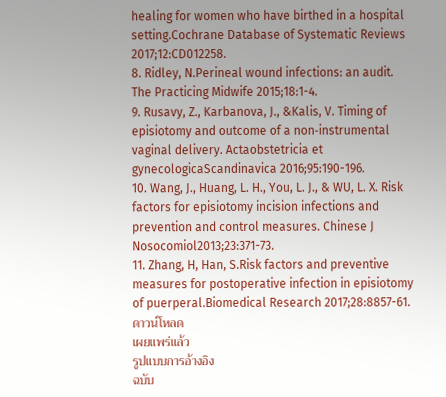healing for women who have birthed in a hospital setting.Cochrane Database of Systematic Reviews 2017;12:CD012258.
8. Ridley, N.Perineal wound infections: an audit. The Practicing Midwife 2015;18:1-4.
9. Rusavy, Z., Karbanova, J., &Kalis, V. Timing of episiotomy and outcome of a non‐instrumental vaginal delivery. Actaobstetricia et gynecologicaScandinavica 2016;95:190-196.
10. Wang, J., Huang, L. H., You, L. J., & WU, L. X. Risk factors for episiotomy incision infections and prevention and control measures. Chinese J Nosocomiol2013;23:371-73.
11. Zhang, H, Han, S.Risk factors and preventive measures for postoperative infection in episiotomy of puerperal.Biomedical Research 2017;28:8857-61.
ดาวน์โหลด
เผยแพร่แล้ว
รูปแบบการอ้างอิง
ฉบับ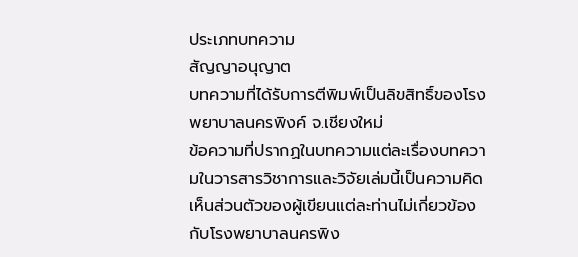ประเภทบทความ
สัญญาอนุญาต
บทความที่ได้รับการตีพิมพ์เป็นลิขสิทธิ์ของโรงพยาบาลนครพิงค์ จ.เชียงใหม่
ข้อความที่ปรากฏในบทความแต่ละเรื่องบทความในวารสารวิชาการและวิจัยเล่มนี้เป็นความคิดเห็นส่วนตัวของผู้เขียนแต่ละท่านไม่เกี่ยวข้องกับโรงพยาบาลนครพิง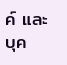ค์ และบุค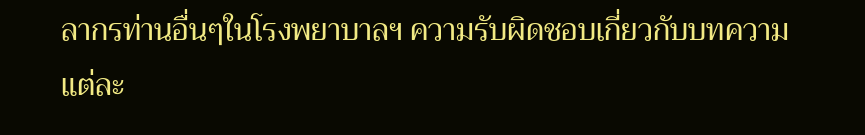ลากรท่านอื่นๆในโรงพยาบาลฯ ความรับผิดชอบเกี่ยวกับบทความแต่ละ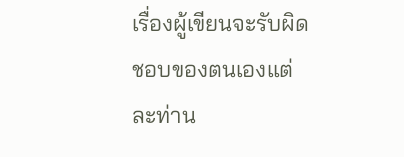เรื่องผู้เขียนจะรับผิดชอบของตนเองแต่ละท่าน